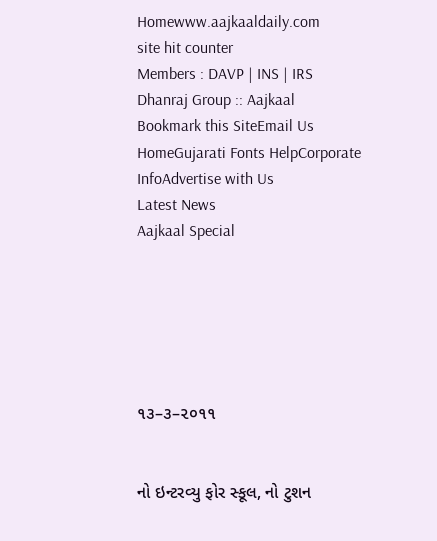Homewww.aajkaaldaily.com
site hit counter
Members : DAVP | INS | IRS
Dhanraj Group :: Aajkaal
Bookmark this SiteEmail Us HomeGujarati Fonts HelpCorporate InfoAdvertise with Us
Latest News
Aajkaal Special






૧૩–૩–૨૦૧૧


નો ઇન્ટરવ્યુ ફોર સ્કૂલ, નો ટુશન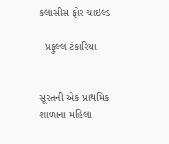કલાસીસ ફોર ચાઇલ્ડ

  પ્રફુલ્લ ટંકારિયા


સૂરતની એક પ્રાથમિક શાળાના મહિલા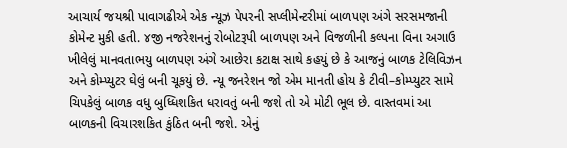આચાર્ય જયશ્રી પાવાગઢીએ એક ન્યૂઝ પેપરની સપ્લીમેન્ટરીમાં બાળપણ અંગે સરસમજાની કોમેન્ટ મુકી હતી. ૪જી નજરેશનનું રોબોટરૂપી બાળપણ અને વિજળીની કલ્પના વિના અગાઉ ખીલેલું માનવતાભયુ બાળપણ અંગે આછેરા કટાક્ષ સાથે કહયું છે કે આજનું બાળક ટેલિવિઝન અને કોમ્પ્યુટર ઘેલું બની ચૂકયું છે. ન્યૂ જનરેશન જો એમ માનતી હોય કે ટીવી–કોમ્પ્યુટર સામે ચિપકેલું બાળક વધુ બુધ્ધિશકિત ધરાવતું બની જશે તો એ મોટી ભૂલ છે. વાસ્તવમાં આ બાળકની વિચારશકિત કુંઠિત બની જશે. એનું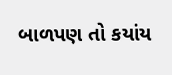બાળપણ તો કયાંય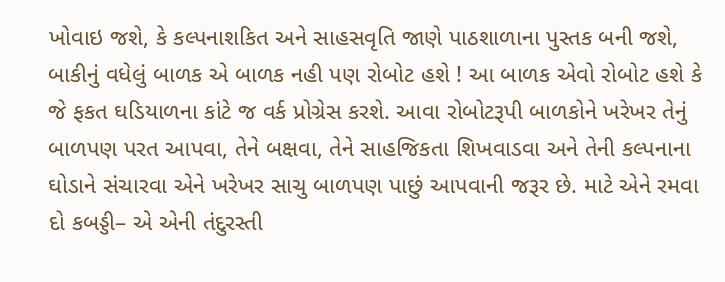ખોવાઇ જશે, કે કલ્પનાશકિત અને સાહસવૃતિ જાણે પાઠશાળાના પુસ્તક બની જશે, બાકીનું વધેલું બાળક એ બાળક નહી પણ રોબોટ હશે ! આ બાળક એવો રોબોટ હશે કે જે ફકત ઘડિયાળના કાંટે જ વર્ક પ્રોગ્રેસ કરશે. આવા રોબોટરૂપી બાળકોને ખરેખર તેનું બાળપણ પરત આપવા, તેને બક્ષવા, તેને સાહજિકતા શિખવાડવા અને તેની કલ્પનાના ઘોડાને સંચારવા એને ખરેખર સાચુ બાળપણ પાછું આપવાની જરૂર છે. માટે એને રમવા દો કબડ્ડી– એ એની તંદુરસ્તી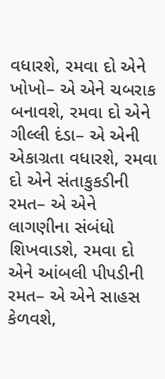વધારશે, રમવા દો એને ખોખો– એ એને ચબરાક બનાવશે, રમવા દો એને ગીલ્લી દંડા– એ એની એકાગ્રતા વધારશે, રમવા દો એને સંતાકુકડીની રમત– એ એને લાગણીના સંબંધો શિખવાડશે, રમવા દો એને આંબલી પીપડીની રમત– એ એને સાહસ કેળવશે,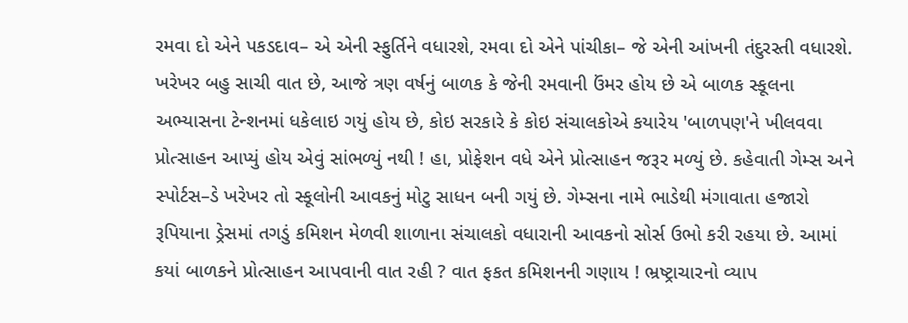રમવા દો એને પકડદાવ– એ એની સ્ફુર્તિને વધારશે, રમવા દો એને પાંચીકા– જે એની આંખની તંદુરસ્તી વધારશે.
ખરેખર બહુ સાચી વાત છે, આજે ત્રણ વર્ષનું બાળક કે જેની રમવાની ઉંમર હોય છે એ બાળક સ્કૂલના અભ્યાસના ટેન્શનમાં ધકેલાઇ ગયું હોય છે, કોઇ સરકારે કે કોઇ સંચાલકોએ કયારેય 'બાળપણ'ને ખીલવવા પ્રોત્સાહન આપ્યું હોય એવું સાંભળ્યું નથી ! હા, પ્રોફેશન વધે એને પ્રોત્સાહન જરૂર મળ્યું છે. કહેવાતી ગેમ્સ અને સ્પોર્ટસ–ડે ખરેખર તો સ્કૂલોની આવકનું મોટુ સાધન બની ગયું છે. ગેમ્સના નામે ભાડેથી મંગાવાતા હજારો રૂપિયાના ડ્રેસમાં તગડું કમિશન મેળવી શાળાના સંચાલકો વધારાની આવકનો સોર્સ ઉભો કરી રહયા છે. આમાં કયાં બાળકને પ્રોત્સાહન આપવાની વાત રહી ? વાત ફકત કમિશનની ગણાય ! ભ્રષ્ટ્રાચારનો વ્યાપ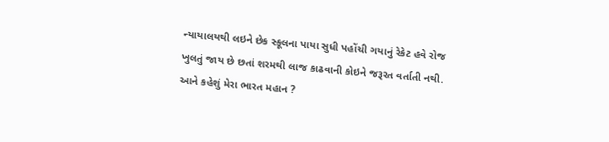ન્યાયાલયથી લઇને છેક સ્કૂલના પાયા સુધી પહોંચી ગયાનું રેકેટ હવે રોજ ખુલતું જાય છે છતાં શરમથી લાજ કાઢવાની કોઇને જરૂરત વર્તાતી નથી. આને કહેશું મેરા ભારત મહાન ?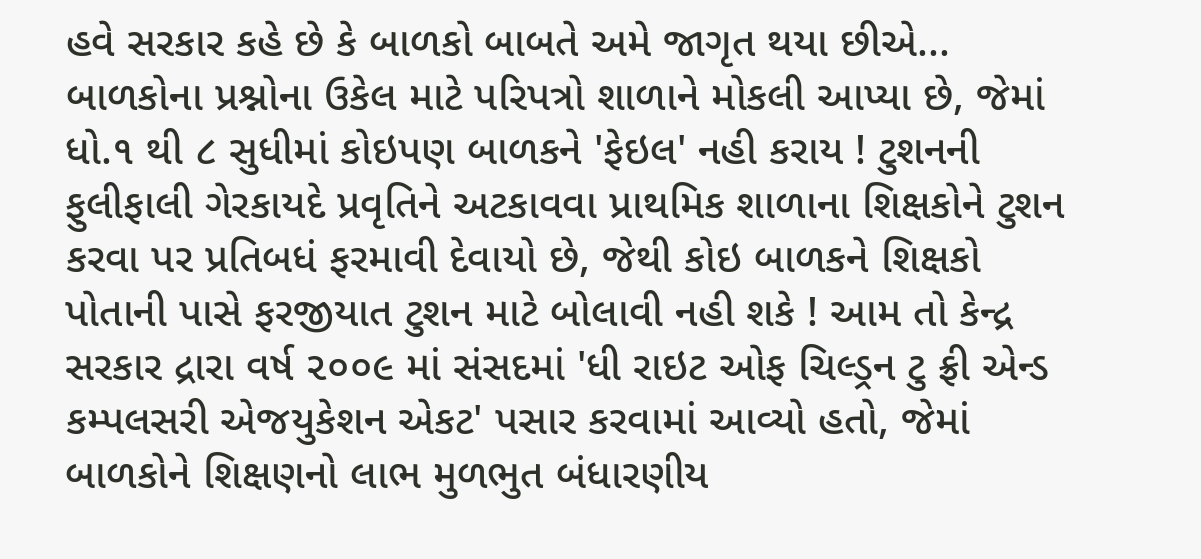હવે સરકાર કહે છે કે બાળકો બાબતે અમે જાગૃત થયા છીએ... બાળકોના પ્રશ્નોના ઉકેલ માટે પરિપત્રો શાળાને મોકલી આપ્યા છે, જેમાં ધો.૧ થી ૮ સુધીમાં કોઇપણ બાળકને 'ફેઇલ' નહી કરાય ! ટુશનની ફુલીફાલી ગેરકાયદે પ્રવૃતિને અટકાવવા પ્રાથમિક શાળાના શિક્ષકોને ટુશન કરવા પર પ્રતિબધં ફરમાવી દેવાયો છે, જેથી કોઇ બાળકને શિક્ષકો પોતાની પાસે ફરજીયાત ટુશન માટે બોલાવી નહી શકે ! આમ તો કેન્દ્ર સરકાર દ્રારા વર્ષ ૨૦૦૯ માં સંસદમાં 'ધી રાઇટ ઓફ ચિલ્ડ્રન ટુ ફ્રી એન્ડ કમ્પલસરી એજયુકેશન એકટ' પસાર કરવામાં આવ્યો હતો, જેમાં બાળકોને શિક્ષણનો લાભ મુળભુત બંધારણીય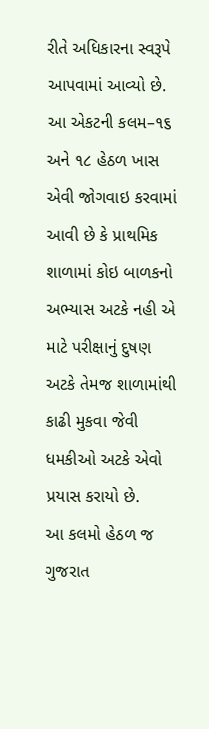રીતે અધિકારના સ્વરૂપે આપવામાં આવ્યો છે. આ એકટની કલમ–૧૬ અને ૧૮ હેઠળ ખાસ એવી જોગવાઇ કરવામાં આવી છે કે પ્રાથમિક શાળામાં કોઇ બાળકનો અભ્યાસ અટકે નહી એ માટે પરીક્ષાનું દુષણ અટકે તેમજ શાળામાંથી કાઢી મુકવા જેવી ધમકીઓ અટકે એવો પ્રયાસ કરાયો છે.
આ કલમો હેઠળ જ ગુજરાત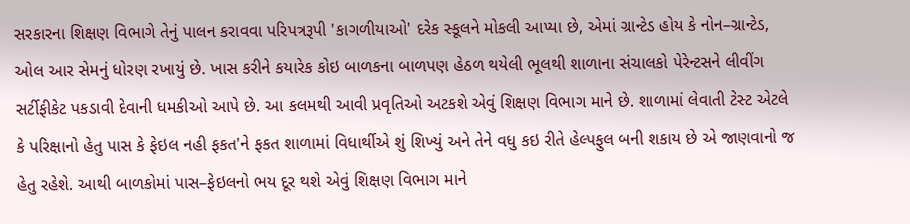સરકારના શિક્ષણ વિભાગે તેનું પાલન કરાવવા પરિપત્રરૂપી 'કાગળીયાઓ' દરેક સ્કૂલને મોકલી આપ્યા છે, એમાં ગ્રાન્ટેડ હોય કે નોન–ગ્રાન્ટેડ, ઓલ આર સેમનું ધોરણ રખાયું છે. ખાસ કરીને કયારેક કોઇ બાળકના બાળપણ હેઠળ થયેલી ભૂલથી શાળાના સંચાલકો પેરેન્ટસને લીવીંગ સર્ટીફીકેટ પકડાવી દેવાની ધમકીઓ આપે છે. આ કલમથી આવી પ્રવૃતિઓ અટકશે એવું શિક્ષણ વિભાગ માને છે. શાળામાં લેવાતી ટેસ્ટ એટલે કે પરિક્ષાનો હેતુ પાસ કે ફેઇલ નહી ફકત'ને ફકત શાળામાં વિધાર્થીએ શું શિખ્યું અને તેને વધુ કઇ રીતે હેલ્પફુલ બની શકાય છે એ જાણવાનો જ હેતુ રહેશે. આથી બાળકોમાં પાસ–ફેઇલનો ભય દૂર થશે એવું શિક્ષણ વિભાગ માને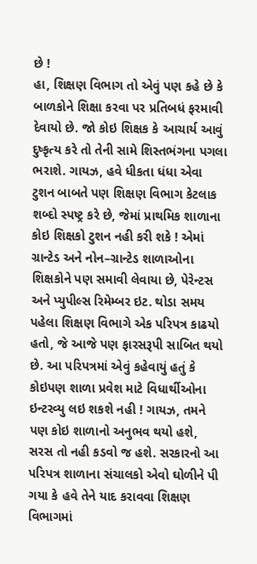છે !
હા, શિક્ષણ વિભાગ તો એવું પણ કહે છે કે બાળકોને શિક્ષા કરવા પર પ્રતિબધં ફરમાવી દેવાયો છે. જો કોઇ શિક્ષક કે આચાર્ય આવું દુષ્કૃત્ય કરે તો તેની સામે શિસ્તભંગના પગલા ભરાશે. ગાયઝ, હવે ધીકતા ધંધા એવા ટુશન બાબતે પણ શિક્ષણ વિભાગ કેટલાક શબ્દો સ્પષ્ટ્ર કરે છે, જેમાં પ્રાથમિક શાળાના કોઇ શિક્ષકો ટુશન નહી કરી શકે ! એમાં ગ્રાન્ટેડ અને નોન–ગ્રાન્ટેડ શાળાઓના શિક્ષકોને પણ સમાવી લેવાયા છે, પેરેન્ટસ અને પ્યુપીલ્સ રિમેમ્બર ઇટ. થોડા સમય પહેલા શિક્ષણ વિભાગે એક પરિપત્ર કાઢયો હતો, જે આજે પણ ફારસરૂપી સાબિત થયો છે. આ પરિપત્રમાં એવું કહેવાયું હતું કે કોઇપણ શાળા પ્રવેશ માટે વિધાર્થીઓના ઇન્ટરવ્યુ લઇ શકશે નહી ! ગાયઝ, તમને પણ કોઇ શાળાનો અનુભવ થયો હશે, સરસ તો નહી કડવો જ હશે. સરકારનો આ પરિપત્ર શાળાના સંચાલકો એવો ઘોળીને પી ગયા કે હવે તેને યાદ કરાવવા શિક્ષણ વિભાગમાં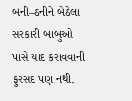બની–ઠનીને બેઠેલા સરકારી બાબુઓ પાસે યાદ કરાવવાની ફુરસદ પણ નથી.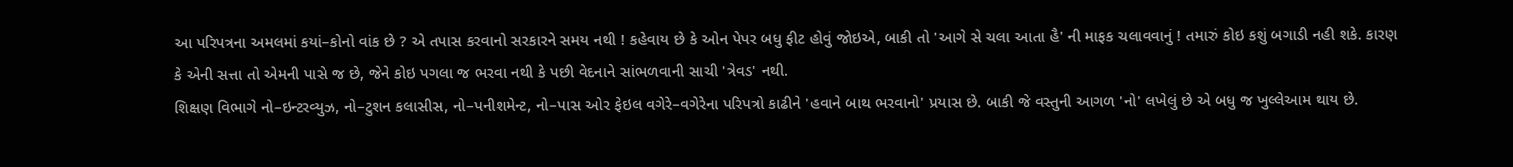આ પરિપત્રના અમલમાં કયાં–કોનો વાંક છે ? એ તપાસ કરવાનો સરકારને સમય નથી ! કહેવાય છે કે ઓન પેપર બધુ ફીટ હોવું જોઇએ, બાકી તો 'આગે સે ચલા આતા હૈ' ની માફક ચલાવવાનું ! તમારું કોઇ કશું બગાડી નહી શકે. કારણ કે એની સત્તા તો એમની પાસે જ છે, જેને કોઇ પગલા જ ભરવા નથી કે પછી વેદનાને સાંભળવાની સાચી 'ત્રેવડ' નથી.
શિક્ષણ વિભાગે નો–ઇન્ટરવ્યુઝ, નો–ટુશન કલાસીસ, નો–પનીશમેન્ટ, નો–પાસ ઓર ફેઇલ વગેરે–વગેરેના પરિપત્રો કાઢીને 'હવાને બાથ ભરવાનો' પ્રયાસ છે. બાકી જે વસ્તુની આગળ 'નો' લખેલું છે એ બધુ જ ખુલ્લેઆમ થાય છે.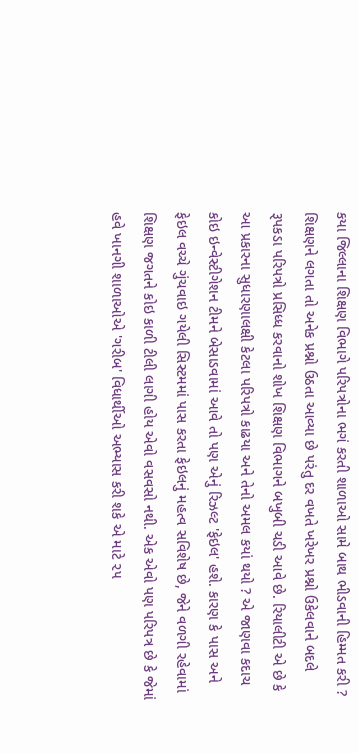કયા જિલ્લાના શિક્ષણ વિભાગે પરિપત્રોના ભગં કરતી શાળાઓ સામે બાથ ભીડવાની હિમ્મત કરી ? શિક્ષણને લગતા તો અનેક પ્રશ્નો ઉઠતા આવ્યા છે પરંતુ દર વખતે ખરેખર પ્રશ્નો ઉકેલવાને બદલે રૂપકડા પરિપત્રો પ્રસિધ્ધ કરવાનો શોખ શિક્ષણ વિભાગને બખુબી ચડી આવે છે. રિયાલીટી એ છે કે આ પ્રકારના સુધારણાલક્ષી કેટલા પરિપત્રો કાઢયા અને તેનો અમલ કયાં થયો ? એ જાણવા કદાચ કોઇ ઇન્વેસ્ટીગેશન ટીમને બેસાડવામાં આવે તો પણ એનું રિઝલ્ટ 'ફેઇલ' હશે. કારણ કે પાસ અને ફેઇલ વચ્ચે ગુંચવાઇ ગયેલી સિસ્ટમમાં પાસ કરતા ફેઇલનું મહત્વ સવિશેષ છે, જેને વળગી રહેવામાં શિક્ષણ જગતને કોઇ કાળી ટીલી લાગી હોય એવો વસવસો નથી. એક એવો પણ પરિપત્ર છે કે જેમાં હવે ખાનગી શાળાઓએ 'ગરીબ' વિધાર્થીઓ અભ્યાસ કરી શકે એ માટે ૨૫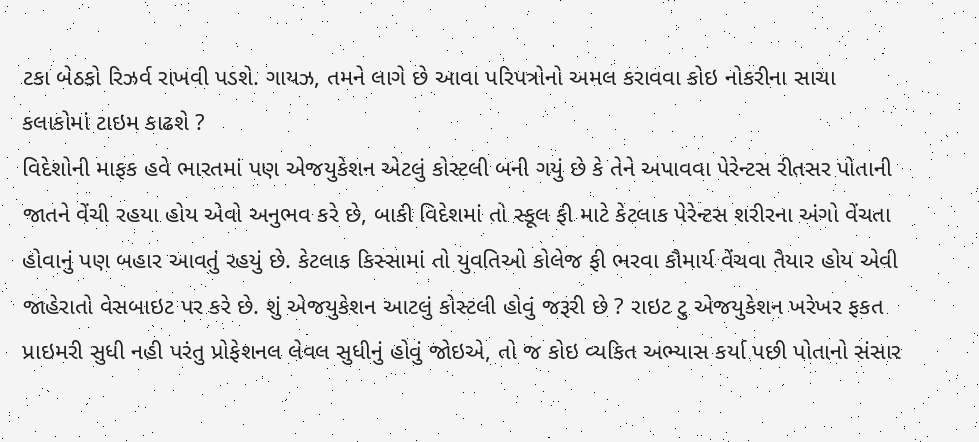ટકા બેઠકો રિઝર્વ રાખવી પડશે. ગાયઝ, તમને લાગે છે આવા પરિપત્રોનો અમલ કરાવવા કોઇ નોકરીના સાચા કલાકોમાં ટાઇમ કાઢશે ?
વિદેશોની માફક હવે ભારતમાં પણ એજયુકેશન એટલું કોસ્ટલી બની ગયું છે કે તેને અપાવવા પેરેન્ટસ રીતસર પોતાની જાતને વેંચી રહયા હોય એવો અનુભવ કરે છે, બાકી વિદેશમાં તો સ્કૂલ ફી માટે કેટલાક પેરેન્ટસ શરીરના અંગો વેંચતા હોવાનું પણ બહાર આવતું રહયું છે. કેટલાક કિસ્સામાં તો યુવતિઓ કોલેજ ફી ભરવા કૌમાર્ય વેંચવા તૈયાર હોય એવી જાહેરાતો વેસબાઇટ પર કરે છે. શું એજયુકેશન આટલું કોસ્ટલી હોવું જરૂરી છે ? રાઇટ ટુ એજયુકેશન ખરેખર ફકત પ્રાઇમરી સુધી નહી પરંતુ પ્રોફેશનલ લેવલ સુધીનું હોવું જોઇએ, તો જ કોઇ વ્યકિત અભ્યાસ કર્યા પછી પોતાનો સંસાર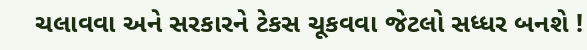ચલાવવા અને સરકારને ટેકસ ચૂકવવા જેટલો સધ્ધર બનશે !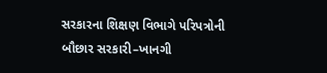સરકારના શિક્ષણ વિભાગે પરિપત્રોની બૌછાર સરકારી–ખાનગી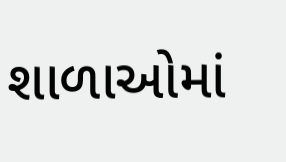શાળાઓમાં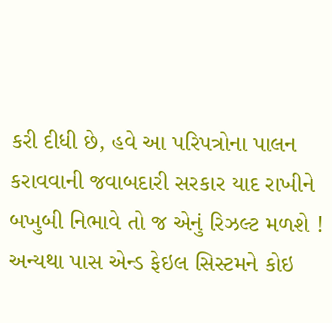કરી દીધી છે, હવે આ પરિપત્રોના પાલન કરાવવાની જવાબદારી સરકાર યાદ રાખીને બખુબી નિભાવે તો જ એનું રિઝલ્ટ મળશે ! અન્યથા પાસ એન્ડ ફેઇલ સિસ્ટમને કોઇ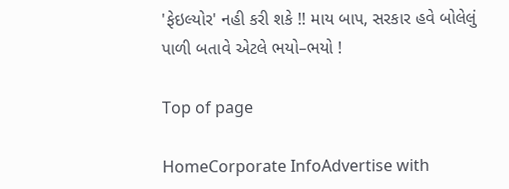'ફેઇલ્યોર' નહી કરી શકે !! માય બાપ, સરકાર હવે બોલેલું પાળી બતાવે એટલે ભયો–ભયો !

Top of page

HomeCorporate InfoAdvertise with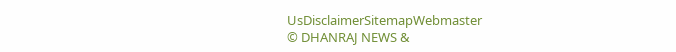UsDisclaimerSitemapWebmaster
© DHANRAJ NEWS &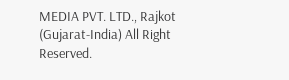MEDIA PVT. LTD., Rajkot (Gujarat-India) All Right Reserved.